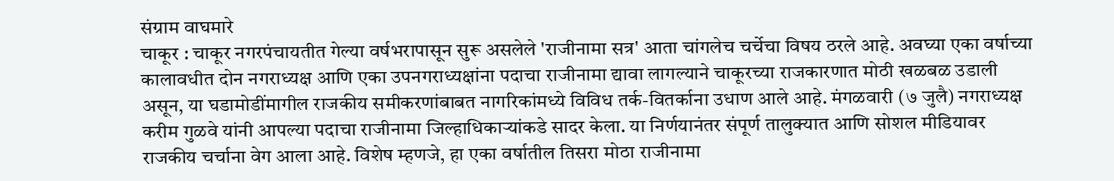संग्राम वाघमारे
चाकूर : चाकूर नगरपंचायतीत गेल्या वर्षभरापासून सुरू असलेले 'राजीनामा सत्र' आता चांगलेच चर्चेचा विषय ठरले आहे. अवघ्या एका वर्षाच्या कालावधीत दोन नगराध्यक्ष आणि एका उपनगराध्यक्षांना पदाचा राजीनामा द्यावा लागल्याने चाकूरच्या राजकारणात मोठी खळबळ उडाली असून, या घडामोडींमागील राजकीय समीकरणांबाबत नागरिकांमध्ये विविध तर्क-वितर्काना उधाण आले आहे. मंगळवारी (७ जुलै) नगराध्यक्ष करीम गुळवे यांनी आपल्या पदाचा राजीनामा जिल्हाधिकाऱ्यांकडे सादर केला. या निर्णयानंतर संपूर्ण तालुक्यात आणि सोशल मीडियावर राजकीय चर्चाना वेग आला आहे. विशेष म्हणजे, हा एका वर्षातील तिसरा मोठा राजीनामा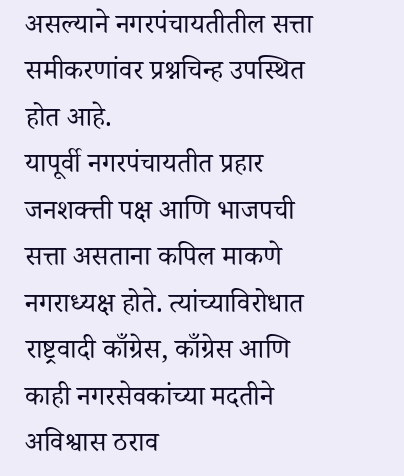असल्याने नगरपंचायतीतील सत्ता समीकरणांवर प्रश्नचिन्ह उपस्थित होत आहे.
यापूर्वी नगरपंचायतीत प्रहार जनशक्त्ती पक्ष आणि भाजपची सत्ता असताना कपिल माकणे नगराध्यक्ष होते. त्यांच्याविरोधात राष्ट्रवादी काँग्रेस, काँग्रेस आणि काही नगरसेवकांच्या मदतीने अविश्वास ठराव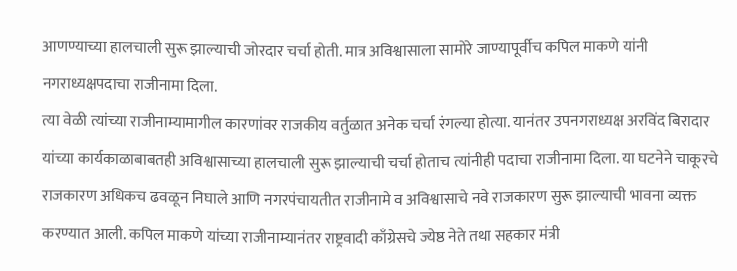आणण्याच्या हालचाली सुरू झाल्याची जोरदार चर्चा होती. मात्र अविश्वासाला सामोरे जाण्यापूर्वीच कपिल माकणे यांनी नगराध्यक्षपदाचा राजीनामा दिला.
त्या वेळी त्यांच्या राजीनाम्यामागील कारणांवर राजकीय वर्तुळात अनेक चर्चा रंगल्या होत्या. यानंतर उपनगराध्यक्ष अरविंद बिरादार यांच्या कार्यकाळाबाबतही अविश्वासाच्या हालचाली सुरू झाल्याची चर्चा होताच त्यांनीही पदाचा राजीनामा दिला. या घटनेने चाकूरचे राजकारण अधिकच ढवळून निघाले आणि नगरपंचायतीत राजीनामे व अविश्वासाचे नवे राजकारण सुरू झाल्याची भावना व्यक्त करण्यात आली. कपिल माकणे यांच्या राजीनाम्यानंतर राष्ट्रवादी काँग्रेसचे ज्येष्ठ नेते तथा सहकार मंत्री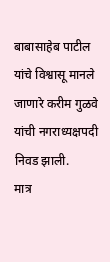बाबासाहेब पाटील यांचे विश्वासू मानले जाणारे करीम गुळवे यांची नगराध्यक्षपदी निवड झाली.
मात्र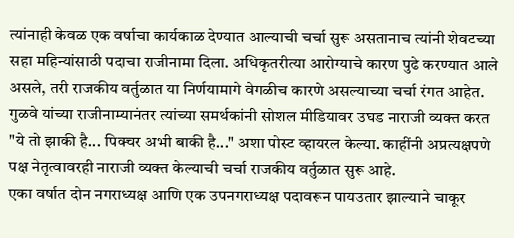त्यांनाही केवळ एक वर्षाचा कार्यकाळ देण्यात आल्याची चर्चा सुरू असतानाच त्यांनी शेवटच्या सहा महिन्यांसाठी पदाचा राजीनामा दिला. अधिकृतरीत्या आरोग्याचे कारण पुढे करण्यात आले असले, तरी राजकीय वर्तुळात या निर्णयामागे वेगळीच कारणे असल्याच्या चर्चा रंगत आहेत. गुळवे यांच्या राजीनाम्यानंतर त्यांच्या समर्थकांनी सोशल मीडियावर उघड नाराजी व्यक्त करत "ये तो झाकी है... पिक्चर अभी बाकी है..." अशा पोस्ट व्हायरल केल्या. काहींनी अप्रत्यक्षपणे पक्ष नेतृत्वावरही नाराजी व्यक्त केल्याची चर्चा राजकीय वर्तुळात सुरू आहे.
एका वर्षात दोन नगराध्यक्ष आणि एक उपनगराध्यक्ष पदावरून पायउतार झाल्याने चाकूर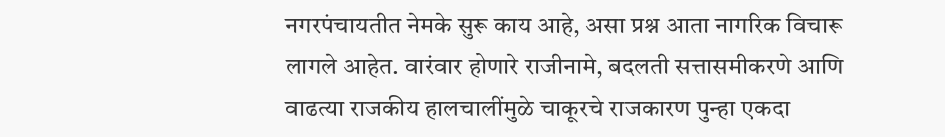नगरपंचायतीत नेमके सुरू काय आहे, असा प्रश्न आता नागरिक विचारू लागले आहेत. वारंवार होणारे राजीनामे, बदलती सत्तासमीकरणे आणि वाढत्या राजकीय हालचालींमुळे चाकूरचे राजकारण पुन्हा एकदा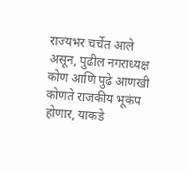राज्यभर चर्चेत आले असून, पुढील नगराध्यक्ष कोण आणि पुढे आणखी कोणते राजकीय भूकंप होणार, याकडे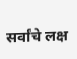सर्वांचे लक्ष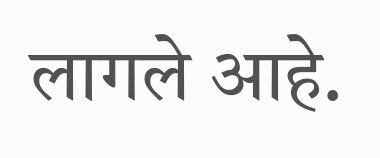लागले आहे.